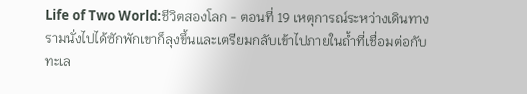Life of Two World:ชีวิตสองโลก - ตอนที่ 19 เหตุการณ์ระหว่างเดินทาง
รามนั่งไปได้ซักพักเขาก็ลุงขึ้นและเตรียมกลับเข้าไปภายในถ้ำที่เชื่อมต่อกับทะเล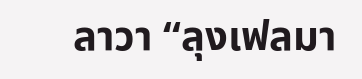ลาวา “ลุงเฟลมา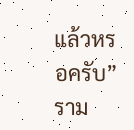แล้วหรอครับ” ราม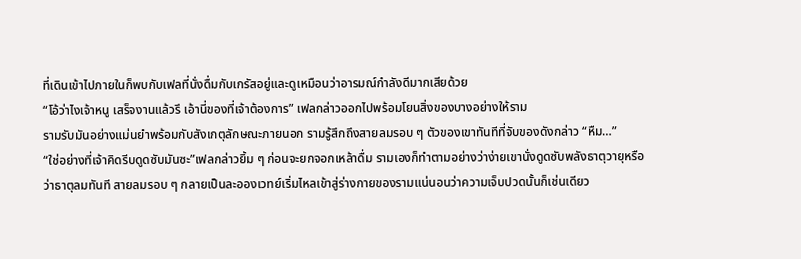ที่เดินเข้าไปภายในก็พบกับเฟลที่นั่งดื่มกับเกรัสอยู่และดูเหมือนว่าอารมณ์กำลังดีมากเสียด้วย
“โอ้ว่าไงเจ้าหนู เสร็จงานแล้วรึ เอ้านี่ของที่เจ้าต้องการ” เฟลกล่าวออกไปพร้อมโยนสิ่งของบางอย่างให้ราม
รามรับมันอย่างแม่นยำพร้อมกับสังเกตุลักษณะภายนอก รามรู้สึกถึงสายลมรอบ ๆ ตัวของเขาทันทีที่จับของดังกล่าว “หืม…”
“ใช่อย่างที่เจ้าคิดรีบดูดซับมันซะ”เฟลกล่าวยิ้ม ๆ ก่อนจะยกจอกเหล้าดื่ม รามเองก็ทำตามอย่างว่าง่ายเขานั่งดูดซับพลังธาตุวายุหรือว่าธาตุลมทันที สายลมรอบ ๆ กลายเป็นละอองเวทย์เริ่มไหลเข้าสู่ร่างกายของรามแน่นอนว่าความเจ็บปวดนั้นก็เช่นเดียว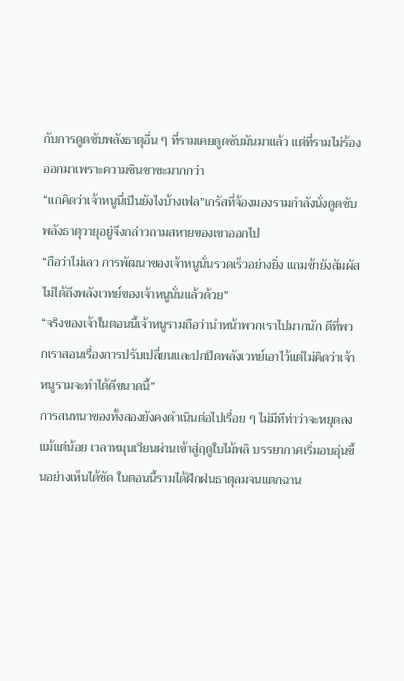กับการดูดซับพลังธาตุอื่น ๆ ที่รามเคยดูดซับมันมาแล้ว แต่ที่รามไม่ร้องออกมาเพราะความชินชาซะมากกว่า
“แกคิดว่าเจ้าหนูนี่เป็นยังไงบ้างเฟล”เกรัสที่จ้องมองรามกำลังนั่งดูดซับพลังธาตุวายุอยู่จึงกล่าวถามสหายของเขาออกไป
“ถือว่าไม่เลว การพัฒนาของเจ้าหนูนั่นรวดเร็วอย่างยิ่ง แถมข้ายังสัมผัสไม่ได้ถึงพลังเวทย์ของเจ้าหนูนั่นแล้วด้วย”
“จริงของเจ้าในตอนนี้เจ้าหนูรามถือว่านำหน้าพวกเราไปมากนัก ดีที่พวกเราสอนเรื่องการปรับเปลี่ยนและปกปิดพลังเวทย์เอาไว้แต่ไม่คิดว่าเจ้าหนูรามจะทำได้ดีขนาดนี้”
การสนทนาของทั้งสองยังคงดำเนินต่อไปเรื่อย ๆ ไม่มีทีท่าว่าจะหยุดลงแม้แต่น้อย เวลาหมุนเวียนผ่านเข้าสู่ฤดูใบไม้พลิ บรรยากาศเริ่มอบอุ่นขึ้นอย่างเห็นได้ชัด ในตอนนี้รามได้ฝึกฝนธาตุลมจนแตกฉาน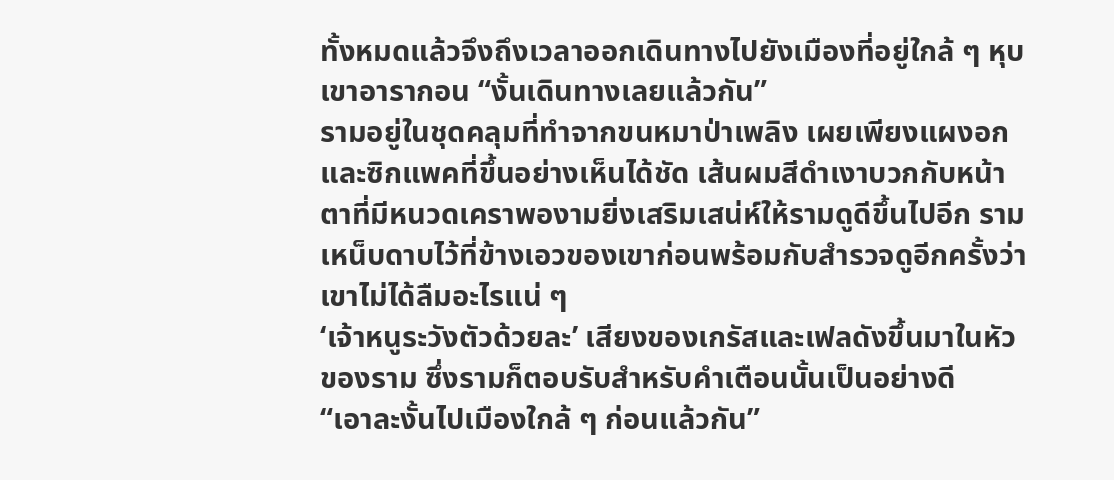ทั้งหมดแล้วจึงถึงเวลาออกเดินทางไปยังเมืองที่อยู่ใกล้ ๆ หุบเขาอารากอน “งั้นเดินทางเลยแล้วกัน”
รามอยู่ในชุดคลุมที่ทำจากขนหมาป่าเพลิง เผยเพียงแผงอกและซิกแพคที่ขึ้นอย่างเห็นได้ชัด เส้นผมสีดำเงาบวกกับหน้าตาที่มีหนวดเคราพองามยิ่งเสริมเสน่ห์ให้รามดูดีขึ้นไปอีก รามเหน็บดาบไว้ที่ข้างเอวของเขาก่อนพร้อมกับสำรวจดูอีกครั้งว่าเขาไม่ได้ลืมอะไรแน่ ๆ
‘เจ้าหนูระวังตัวด้วยละ’ เสียงของเกรัสและเฟลดังขึ้นมาในหัวของราม ซึ่งรามก็ตอบรับสำหรับคำเตือนนั้นเป็นอย่างดี
“เอาละงั้นไปเมืองใกล้ ๆ ก่อนแล้วกัน”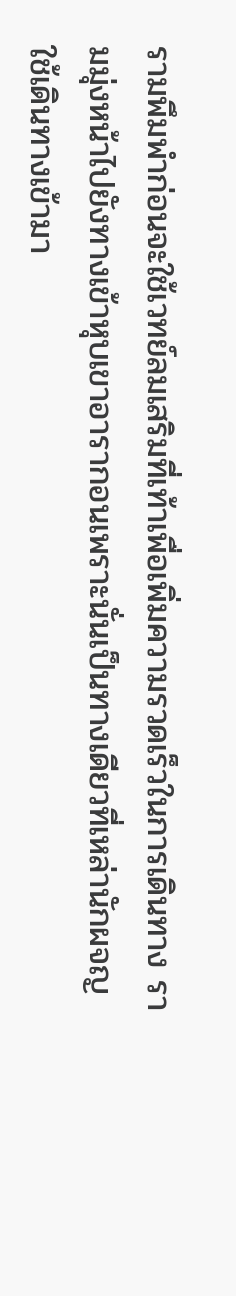รามพึมพำก่อนจะใช้เวทย์ลมเสริมที่เท้าเพื่อเพิ่มความรวดเร็วในการเดินทาง รามมุ่งหน้าไปยังทางเข้าหุบเขาอารากอนเพราะนั่นเป็นทางเดียวที่เหล่านักผจญใช้เดินทางเข้ามา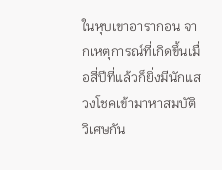ในหุบเขาอารากอน จากเหตุการณ์ที่เกิดขึ้นเมื่อสี่ปีที่แล้วก็ยิ่งมีนักแสวงโชคเข้ามาหาสมบัติวิเศษกัน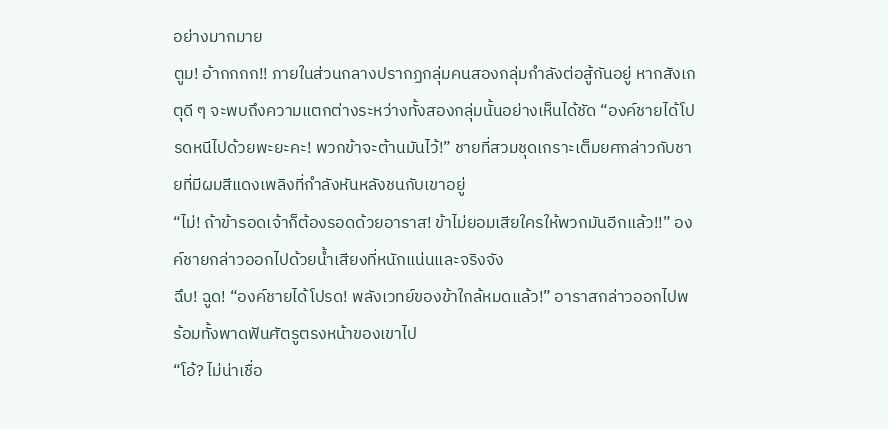อย่างมากมาย
ตูม! อ้ากกกก!! ภายในส่วนกลางปรากฏกลุ่มคนสองกลุ่มกำลังต่อสู้กันอยู่ หากสังเกตุดี ๆ จะพบถึงความแตกต่างระหว่างทั้งสองกลุ่มนั้นอย่างเห็นได้ชัด “องค์ชายได้โปรดหนีไปด้วยพะยะคะ! พวกข้าจะต้านมันไว้!” ชายที่สวมชุดเกราะเต็มยศกล่าวกับชายที่มีผมสีแดงเพลิงที่กำลังหันหลังชนกับเขาอยู่
“ไม่! ถ้าข้ารอดเจ้าก็ต้องรอดด้วยอาราส! ข้าไม่ยอมเสียใครให้พวกมันอีกแล้ว!!” องค์ชายกล่าวออกไปด้วยน้ำเสียงที่หนักแน่นและจริงจัง
ฉึบ! ฉูด! “องค์ชายได้โปรด! พลังเวทย์ของข้าใกล้หมดแล้ว!” อาราสกล่าวออกไปพร้อมทั้งพาดฟันศัตรูตรงหน้าของเขาไป
“โอ้? ไม่น่าเชื่อ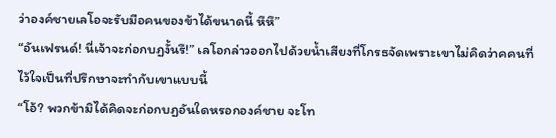ว่าองค์ชายเลโอจะรับมือคนของข้าได้ขนาดนี้ หึหึ”
“อันเฟรนด์! นี่เจ้าจะก่อกบฏงั้นรึ!” เลโอกล่าวออกไปด้วยน้ำเสียงที่โกรธจัดเพราะเขาไม่คิดว่าคคนที่ไว้ใจเป็นที่ปรึกษาจะทำกับเขาแบบนี้
“โอ้? พวกข้ามิได้คิดจะก่อกบฏอันใดหรอกองค์ชาย จะโท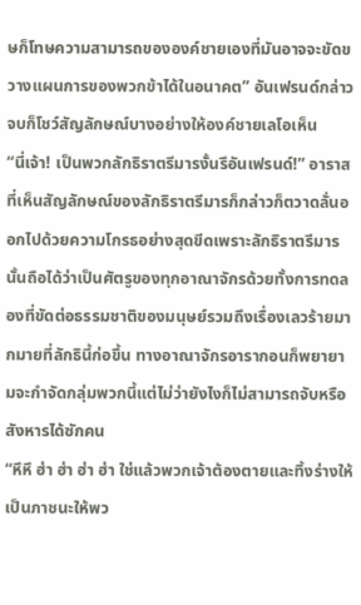ษก็โทษความสามารถขององค์ชายเองที่มันอาจจะขัดขวางแผนการของพวกข้าได้ในอนาคต” อันเฟรนด์กล่าวจบก็โชว์สัญลักษณ์บางอย่างให้องค์ชายเลโอเห็น
“นี่เจ้า! เป็นพวกลักธิราตรีมารงั้นรึอันเฟรนด์!” อาราสที่เห็นสัญลักษณ์ของลักธิราตรีมารก็กล่าวก็ตวาดลั่นออกไปด้วยความโกรธอย่างสุดขีดเพราะลักธิราตรีมารนั้นถือได้ว่าเป็นศัตรูของทุกอาณาจักรด้วยทั้งการทดลองที่ขัดต่อธรรมชาติของมนุษย์รวมถึงเรื่องเลวร้ายมากมายที่ลักธินี้ก่อขึ้น ทางอาณาจักรอารากอนก็พยายามจะกำจัดกลุ่มพวกนี้แต่ไม่ว่ายังไงก็ไม่สามารถจับหรือสังหารได้ซักคน
“หึหึ ฮ่า ฮ่า ฮ่า ฮ่า ใช่แล้วพวกเจ้าต้องตายและทิ้งร่างให้เป็นภาชนะให้พว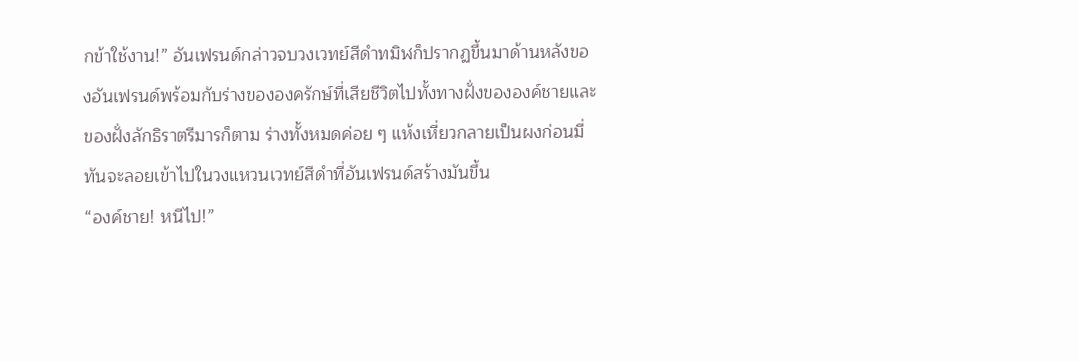กข้าใช้งาน!” อันเฟรนด์กล่าวจบวงเวทย์สีดำทมิฬก็ปรากฏขึ้นมาด้านหลังของอันเฟรนด์พร้อมกับร่างขององครักษ์ที่เสียชีวิตไปทั้งทางฝั่งขององค์ชายและของฝั่งลักธิราตรีมารก็ตาม ร่างทั้งหมดค่อย ๆ แห้งเหี่ยวกลายเป็นผงก่อนมี่ทันจะลอยเข้าไปในวงแหวนเวทย์สีดำที่อันเฟรนด์สร้างมันขึ้น
“องค์ชาย! หนีไป!”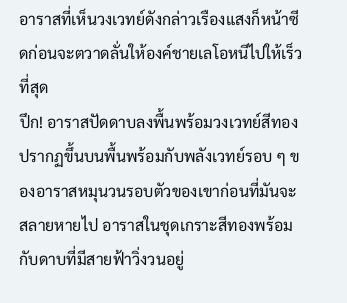อาราสที่เห็นวงเวทย์ดังกล่าวเรืองแสงก็หน้าซีดก่อนจะตวาดลั่นให้องค์ชายเลโอหนีไปให้เร็วที่สุด
ปึก! อาราสปัดดาบลงพื้นพร้อมวงเวทย์สีทองปรากฏขึ้นบนพื้นพร้อมกับพลังเวทย์รอบ ๆ ของอาราสหมุนวนรอบตัวของเขาก่อนที่มันจะสลายหายไป อาราสในชุดเกราะสีทองพร้อมกับดาบที่มีสายฟ้าวิ่งวนอยู่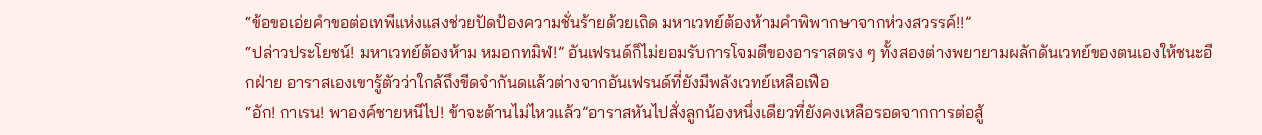“ข้อขอเอ่ยคำขอต่อเทพีแห่งแสงช่วยปัดป้องความชั่นร้ายด้วยเถิด มหาเวทย์ต้องห้ามคำพิพากษาจากห่วงสวรรค์!!”
“ปล่าวประโยชน์! มหาเวทย์ต้องห้าม หมอกทมิฬ!” อันเฟรนด์ก็ไม่ยอมรับการโจมตีของอาราสตรง ๆ ทั้งสองต่างพยายามผลักดันเวทย์ของตนเองให้ชนะอีกฝ่าย อาราสเองเขารู้ตัวว่าใกล้ถึงขีดจำกันดแล้วต่างจากอันเฟรนด์ที่ยังมีพลังเวทย์เหลือเฟือ
“อัก! กาเรน! พาองค์ชายหนีไป! ข้าจะต้านไม่ไหวแล้ว”อาราสหันไปสั่งลูกน้องหนึ่งเดียวที่ยังคงเหลือรอดจากการต่อสู้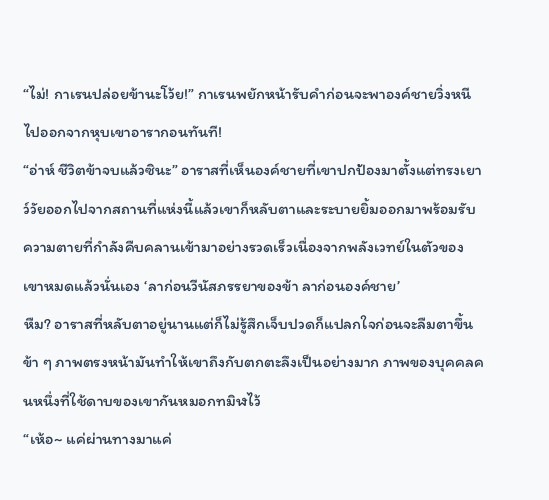“ไม่! กาเรนปล่อยข้านะโว้ย!” กาเรนพยักหน้ารับคำก่อนจะพาองค์ชายวิ่งหนีไปออกจากหุบเขาอารากอนทันที!
“อ่าห์ ชีวิตข้าจบแล้วซินะ” อาราสที่เห็นองค์ชายที่เขาปกป้องมาตั้งแต่ทรงเยาว์วัยออกไปจากสถานที่แห่งนี้แล้วเขาก็หลับตาและระบายยิ้มออกมาพร้อมรับความตายที่กำลังคืบคลานเข้ามาอย่างรวดเร็วเนื่องจากพลังเวทย์ในตัวของเขาหมดแล้วนั่นเอง ‘ลาก่อนวีนัสภรรยาของข้า ลาก่อนองค์ชาย’
หืม? อาราสที่หลับตาอยู่นานแต่ก็ไม่รู้สึกเจ็บปวดก็แปลกใจก่อนจะลืมตาขึ้นข้า ๆ ภาพตรงหน้ามันทำให้เขาถึงกับตกตะลึงเป็นอย่างมาก ภาพของบุคคลคนหนึ่งที่ใช้ดาบของเขากันหมอกทมิฬไว้
“เห้อ~ แค่ผ่านทางมาแค่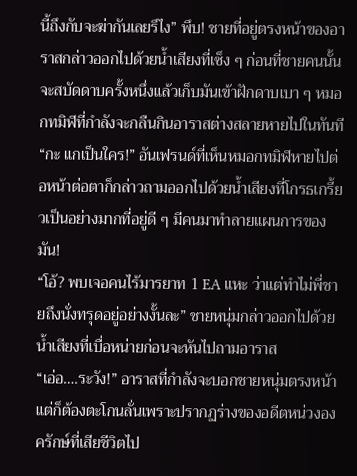นี้ถึงกับจะฆ่ากันเลยรึไง” พึบ! ชายที่อยู่ตรงหน้าของอาราสกล่าวออกไปด้วยน้ำเสียงที่เซ็ง ๆ ก่อนที่ชายคนนั้นจะสบัดดาบครั้งหนึ่งแล้วเก็บมันเข้าฝักดาบเบา ๆ หมอกทมิฬที่กำลังจะกลืนกินอาราสต่างสลายหายไปในทันที
“กะ แกเป็นใคร!” อันเฟรนด์ที่เห็นหมอกทมิฬหายไปต่อหน้าต่อตาก็กล่าวถามออกไปด้วยน้ำเสียงที่โกรธเกรี้ยวเป็นอย่างมากที่อยู่ดี ๆ มีคนมาทำลายแผนการของมัน!
“โอ้? พบเจอคนไร้มารยาท 1 EA แหะ ว่าแต่ทำไม่พี่ชายถึงนั่งทรุดอยู่อย่างงั้นละ” ชายหนุ่มกล่าวออกไปด้วยน้ำเสียงที่เบื่อหน่ายก่อนจะหันไปถามอาราส
“เอ่อ….ระวัง!” อาราสที่กำลังจะบอกชายหนุ่มตรงหน้าแต่ก็ต้องตะโกนลั่นเพราะปรากฏร่างของอดีตหน่วงองครักษ์ที่เสียชีวิตไป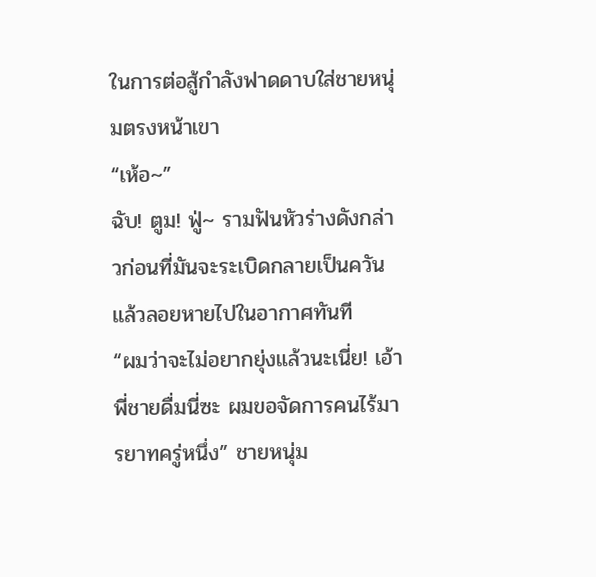ในการต่อสู้กำลังฟาดดาบใส่ชายหนุ่มตรงหน้าเขา
“เห้อ~”
ฉับ! ตูม! ฟู่~ รามฟันหัวร่างดังกล่าวก่อนที่มันจะระเบิดกลายเป็นควันแล้วลอยหายไปในอากาศทันที
“ผมว่าจะไม่อยากยุ่งแล้วนะเนี่ย! เอ้าพี่ชายดื่มนี่ซะ ผมขอจัดการคนไร้มารยาทครู่หนึ่ง” ชายหนุ่ม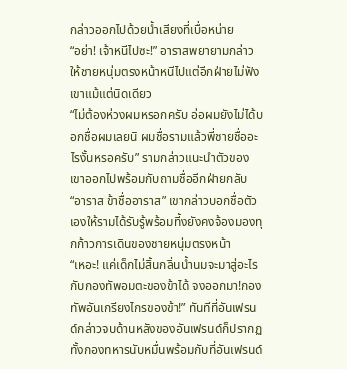กล่าวออกไปด้วยน้ำเสียงที่เบื่อหน่าย
“อย่า! เจ้าหนีไปซะ!” อาราสพยายามกล่าวให้ชายหนุ่มตรงหน้าหนีไปแต่อีกฝ่ายไม่ฟังเขาแม้แต่นิดเดียว
“ไม่ต้องห่วงผมหรอกครับ อ่อผมยังไม่ได้บอกชื่อผมเลยนิ ผมชื่อรามแล้วพี่ชายชื่ออะไรงั้นหรอครับ” รามกล่าวแนะนำตัวของเขาออกไปพร้อมกับถามชื่ออีกฝ่ายกลับ
“อาราส ข้าชื่ออาราส” เขากล่าวบอกชื่อตัวเองให้รามได้รับรู้พร้อมที้งยังคงจ้องมองทุกก้าวการเดินของชายหนุ่มตรงหน้า
“เหอะ! แค่เด็กไม่สิ้นกลิ่นน้ำนมจะมาสู่อะไรกับกองทัพอมตะของข้าได้ จงออกมา!กองทัพอันเกรียงไกรของข้า!” ทันทีที่อันเฟรนด์กล่าวจบด้านหลังของอันเฟรนด์ก็ปรากฏทั้งกองทหารนับหมื่นพร้อมกับที่อันเฟรนด์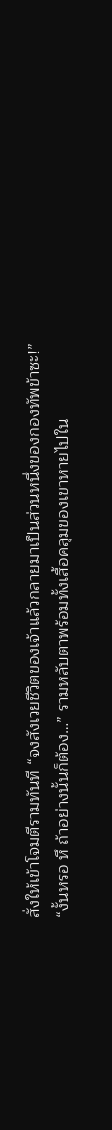สั่งให้เข้าโจมตีรามทันที “จงสังเวยชีวิตของเจ้าแล้วกลายมาเป็นส่วนหนึ่งของกองทัพข้าซะ!”
“งั้นหรอ หึ ถ้าอย่างนั้นก็ต้อง…” รามหลับตาพร้อมทั้งเสื้อคลุมของเขาหายไปใน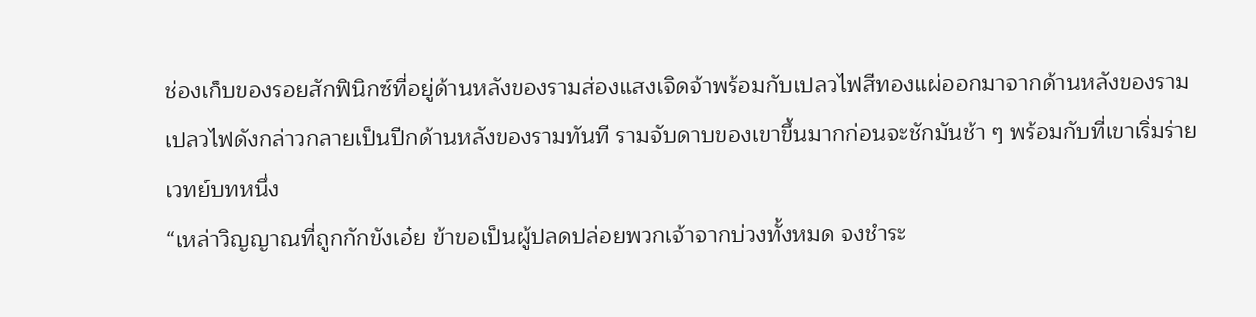ช่องเก็บของรอยสักฟินิกซ์ที่อยู่ด้านหลังของรามส่องแสงเจิดจ้าพร้อมกับเปลวไฟสีทองแผ่ออกมาจากด้านหลังของราม เปลวไฟดังกล่าวกลายเป็นปีกด้านหลังของรามทันที รามจับดาบของเขาขึ้นมากก่อนจะชักมันช้า ๆ พร้อมกับที่เขาเริ่มร่ายเวทย์บทหนึ่ง
“เหล่าวิญญาณที่ถูกกักขังเอ๋ย ข้าขอเป็นผู้ปลดปล่อยพวกเจ้าจากบ่วงทั้งหมด จงชำระ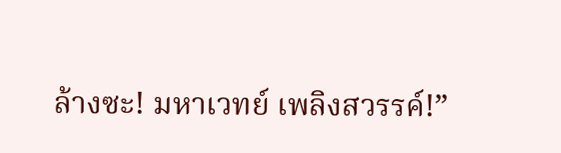ล้างซะ! มหาเวทย์ เพลิงสวรรค์!”